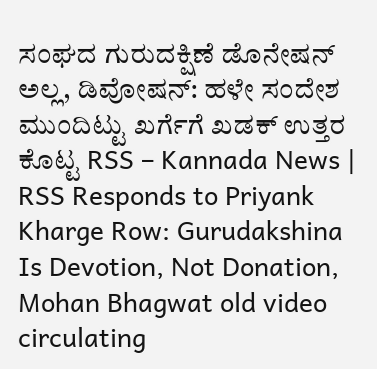ಸಂಘದ ಗುರುದಕ್ಷಿಣೆ ಡೊನೇಷನ್ ಅಲ್ಲ, ಡಿವೋಷನ್: ಹಳೇ ಸಂದೇಶ ಮುಂದಿಟ್ಟು ಖರ್ಗೆಗೆ ಖಡಕ್ ಉತ್ತರ ಕೊಟ್ಟ RSS – Kannada News | RSS Responds to Priyank Kharge Row: Gurudakshina Is Devotion, Not Donation, Mohan Bhagwat old video circulating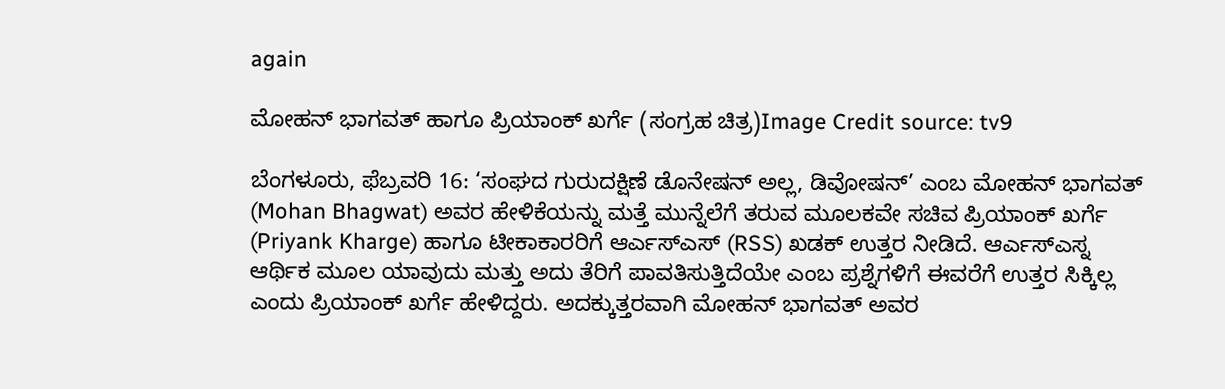again

ಮೋಹನ್ ಭಾಗವತ್ ಹಾಗೂ ಪ್ರಿಯಾಂಕ್ ಖರ್ಗೆ (ಸಂಗ್ರಹ ಚಿತ್ರ)Image Credit source: tv9

ಬೆಂಗಳೂರು, ಫೆಬ್ರವರಿ 16: ‘ಸಂಘದ ಗುರುದಕ್ಷಿಣೆ ಡೊನೇಷನ್ ಅಲ್ಲ, ಡಿವೋಷನ್’ ಎಂಬ ಮೋಹನ್ ಭಾಗವತ್ (Mohan Bhagwat) ಅವರ ಹೇಳಿಕೆಯನ್ನು ಮತ್ತೆ ಮುನ್ನೆಲೆಗೆ ತರುವ ಮೂಲಕವೇ ಸಚಿವ ಪ್ರಿಯಾಂಕ್ ಖರ್ಗೆ (Priyank Kharge) ಹಾಗೂ ಟೀಕಾಕಾರರಿಗೆ ಆರ್ಎಸ್ಎಸ್ (RSS) ಖಡಕ್ ಉತ್ತರ ನೀಡಿದೆ. ಆರ್ಎಸ್ಎಸ್ನ ಆರ್ಥಿಕ ಮೂಲ ಯಾವುದು ಮತ್ತು ಅದು ತೆರಿಗೆ ಪಾವತಿಸುತ್ತಿದೆಯೇ ಎಂಬ ಪ್ರಶ್ನೆಗಳಿಗೆ ಈವರೆಗೆ ಉತ್ತರ ಸಿಕ್ಕಿಲ್ಲ ಎಂದು ಪ್ರಿಯಾಂಕ್ ಖರ್ಗೆ ಹೇಳಿದ್ದರು. ಅದಕ್ಕುತ್ತರವಾಗಿ ಮೋಹನ್ ಭಾಗವತ್ ಅವರ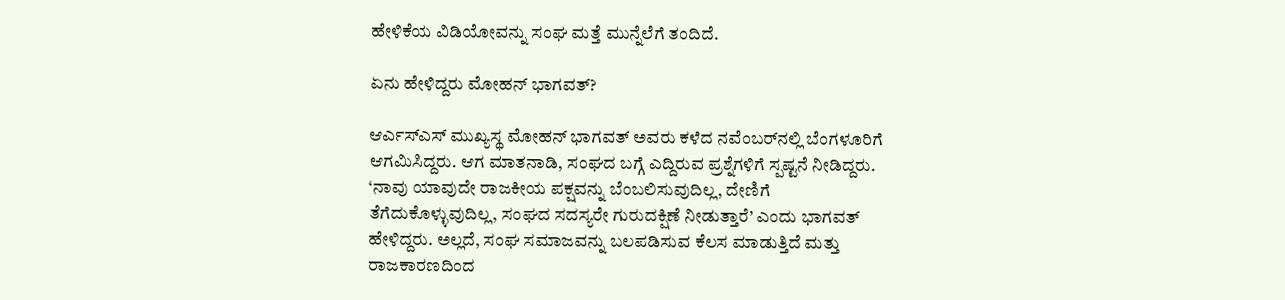ಹೇಳಿಕೆಯ ವಿಡಿಯೋವನ್ನು ಸಂಘ ಮತ್ತೆ ಮುನ್ನೆಲೆಗೆ ತಂದಿದೆ.

ಏನು ಹೇಳಿದ್ದರು ಮೋಹನ್ ಭಾಗವತ್?

ಆರ್ಎಸ್ಎಸ್ ಮುಖ್ಯಸ್ಥ ಮೋಹನ್ ಭಾಗವತ್ ಅವರು ಕಳೆದ ನವೆಂಬರ್‌ನಲ್ಲಿ ಬೆಂಗಳೂರಿಗೆ ಆಗಮಿಸಿದ್ದರು. ಆಗ ಮಾತನಾಡಿ, ಸಂಘದ ಬಗ್ಗೆ ಎದ್ದಿರುವ ಪ್ರಶ್ನೆಗಳಿಗೆ ಸ್ಪಷ್ಟನೆ ನೀಡಿದ್ದರು. ‘ನಾವು ಯಾವುದೇ ರಾಜಕೀಯ ಪಕ್ಷವನ್ನು ಬೆಂಬಲಿಸುವುದಿಲ್ಲ, ದೇಣಿಗೆ ತೆಗೆದುಕೊಳ್ಳುವುದಿಲ್ಲ, ಸಂಘದ ಸದಸ್ಯರೇ ಗುರುದಕ್ಷಿಣೆ ನೀಡುತ್ತಾರೆ’ ಎಂದು ಭಾಗವತ್ ಹೇಳಿದ್ದರು. ಅಲ್ಲದೆ, ಸಂಘ ಸಮಾಜವನ್ನು ಬಲಪಡಿಸುವ ಕೆಲಸ ಮಾಡುತ್ತಿದೆ ಮತ್ತು ರಾಜಕಾರಣದಿಂದ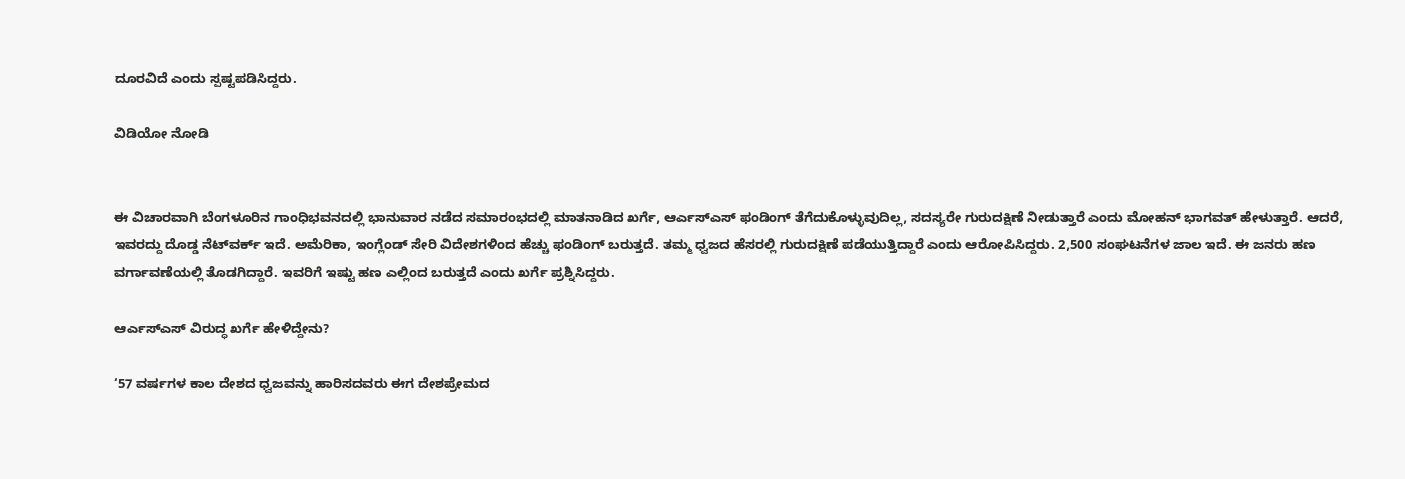ದೂರವಿದೆ ಎಂದು ಸ್ಪಷ್ಟಪಡಿಸಿದ್ದರು.

ವಿಡಿಯೋ ನೋಡಿ


ಈ ವಿಚಾರವಾಗಿ ಬೆಂಗಳೂರಿನ ಗಾಂಧಿಭವನದಲ್ಲಿ ಭಾನುವಾರ ನಡೆದ ಸಮಾರಂಭದಲ್ಲಿ ಮಾತನಾಡಿದ ಖರ್ಗೆ, ಆರ್ಎಸ್ಎಸ್ ಫಂಡಿಂಗ್ ತೆಗೆದುಕೊಳ್ಳುವುದಿಲ್ಲ, ಸದಸ್ಯರೇ ಗುರುದಕ್ಷಿಣೆ ನೀಡುತ್ತಾರೆ ಎಂದು ಮೋಹನ್ ಭಾಗವತ್ ಹೇಳುತ್ತಾರೆ. ಆದರೆ, ಇವರದ್ದು ದೊಡ್ಡ ನೆಟ್‌ವರ್ಕ್ ಇದೆ. ಅಮೆರಿಕಾ, ಇಂಗ್ಲೆಂಡ್ ಸೇರಿ ವಿದೇಶಗಳಿಂದ ಹೆಚ್ಚು ಫಂಡಿಂಗ್ ಬರುತ್ತದೆ. ತಮ್ಮ ಧ್ವಜದ ಹೆಸರಲ್ಲಿ ಗುರುದಕ್ಷಿಣೆ ಪಡೆಯುತ್ತಿದ್ದಾರೆ ಎಂದು ಆರೋಪಿಸಿದ್ದರು. 2,500 ಸಂಘಟನೆಗಳ ಜಾಲ ಇದೆ. ಈ ಜನರು ಹಣ ವರ್ಗಾವಣೆಯಲ್ಲಿ ತೊಡಗಿದ್ದಾರೆ. ಇವರಿಗೆ ಇಷ್ಟು ಹಣ ಎಲ್ಲಿಂದ ಬರುತ್ತದೆ ಎಂದು ಖರ್ಗೆ ಪ್ರಶ್ನಿಸಿದ್ದರು.

ಆರ್ಎಸ್ಎಸ್ ವಿರುದ್ಧ ಖರ್ಗೆ ಹೇಳಿದ್ದೇನು?

‘57 ವರ್ಷಗಳ ಕಾಲ ದೇಶದ ಧ್ವಜವನ್ನು ಹಾರಿಸದವರು ಈಗ ದೇಶಪ್ರೇಮದ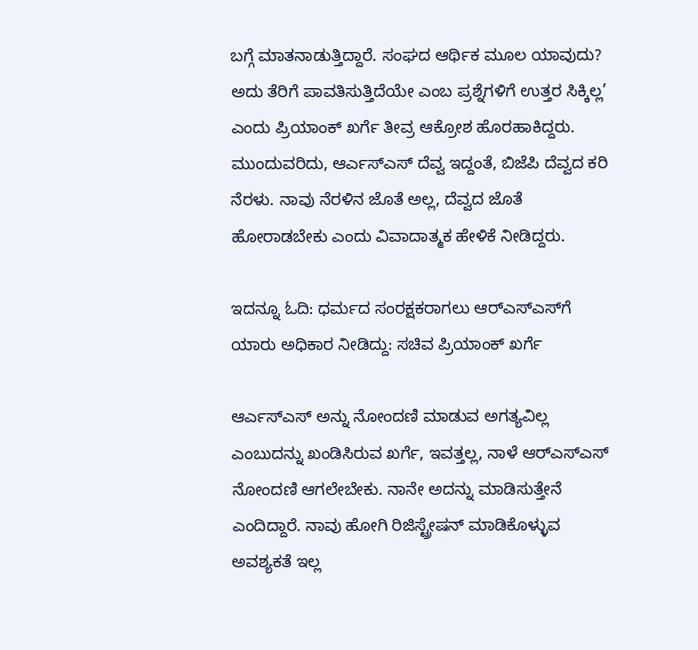ಬಗ್ಗೆ ಮಾತನಾಡುತ್ತಿದ್ದಾರೆ. ಸಂಘದ ಆರ್ಥಿಕ ಮೂಲ ಯಾವುದು? ಅದು ತೆರಿಗೆ ಪಾವತಿಸುತ್ತಿದೆಯೇ ಎಂಬ ಪ್ರಶ್ನೆಗಳಿಗೆ ಉತ್ತರ ಸಿಕ್ಕಿಲ್ಲ’ ಎಂದು ಪ್ರಿಯಾಂಕ್ ಖರ್ಗೆ ತೀವ್ರ ಆಕ್ರೋಶ ಹೊರಹಾಕಿದ್ದರು. ಮುಂದುವರಿದು, ಆರ್ಎಸ್ಎಸ್ ದೆವ್ವ ಇದ್ದಂತೆ, ಬಿಜೆಪಿ ದೆವ್ವದ ಕರಿ ನೆರಳು. ನಾವು ನೆರಳಿನ ಜೊತೆ ಅಲ್ಲ, ದೆವ್ವದ ಜೊತೆ ಹೋರಾಡಬೇಕು ಎಂದು ವಿವಾದಾತ್ಮಕ ಹೇಳಿಕೆ ನೀಡಿದ್ದರು.

ಇದನ್ನೂ ಓದಿ: ಧರ್ಮದ ಸಂರಕ್ಷಕರಾಗಲು ಆರ್‌ಎಸ್‌ಎಸ್‌ಗೆ ಯಾರು ಅಧಿಕಾರ ನೀಡಿದ್ದು: ಸಚಿವ ಪ್ರಿಯಾಂಕ್ ಖರ್ಗೆ

ಆರ್ಎಸ್ಎಸ್ ಅನ್ನು ನೋಂದಣಿ ಮಾಡುವ ಅಗತ್ಯವಿಲ್ಲ ಎಂಬುದನ್ನು ಖಂಡಿಸಿರುವ ಖರ್ಗೆ, ಇವತ್ತಲ್ಲ, ನಾಳೆ ಆರ್‍ಎಸ್‍ಎಸ್ ನೋಂದಣಿ ಆಗಲೇಬೇಕು. ನಾನೇ ಅದನ್ನು ಮಾಡಿಸುತ್ತೇನೆ ಎಂದಿದ್ದಾರೆ. ನಾವು ಹೋಗಿ ರಿಜಿಸ್ಟ್ರೇಷನ್ ಮಾಡಿಕೊಳ್ಳುವ ಅವಶ್ಯಕತೆ ಇಲ್ಲ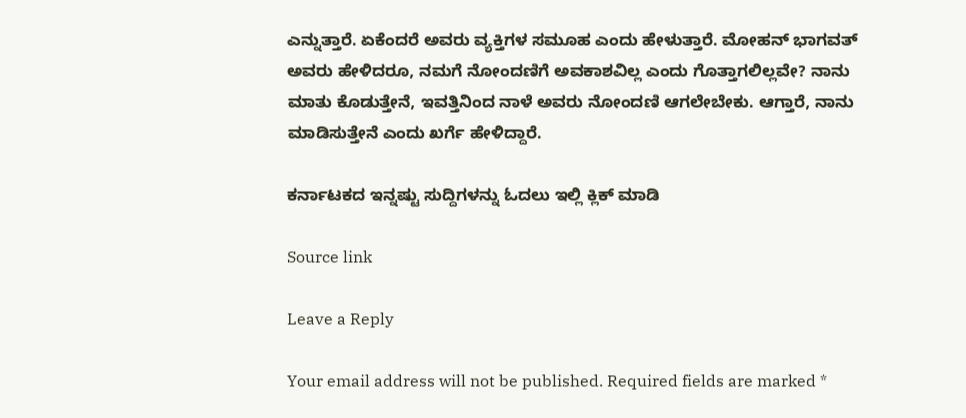ಎನ್ನುತ್ತಾರೆ. ಏಕೆಂದರೆ ಅವರು ವ್ಯಕ್ತಿಗಳ ಸಮೂಹ ಎಂದು ಹೇಳುತ್ತಾರೆ. ಮೋಹನ್ ಭಾಗವತ್ ಅವರು ಹೇಳಿದರೂ, ನಮಗೆ ನೋಂದಣಿಗೆ ಅವಕಾಶವಿಲ್ಲ ಎಂದು ಗೊತ್ತಾಗಲಿಲ್ಲವೇ? ನಾನು ಮಾತು ಕೊಡುತ್ತೇನೆ, ಇವತ್ತಿನಿಂದ ನಾಳೆ ಅವರು ನೋಂದಣಿ ಆಗಲೇಬೇಕು. ಆಗ್ತಾರೆ, ನಾನು ಮಾಡಿಸುತ್ತೇನೆ ಎಂದು ಖರ್ಗೆ ಹೇಳಿದ್ದಾರೆ.

ಕರ್ನಾಟಕದ ಇನ್ನಷ್ಟು ಸುದ್ದಿಗಳನ್ನು ಓದಲು ಇಲ್ಲಿ ಕ್ಲಿಕ್ ಮಾಡಿ

Source link

Leave a Reply

Your email address will not be published. Required fields are marked *